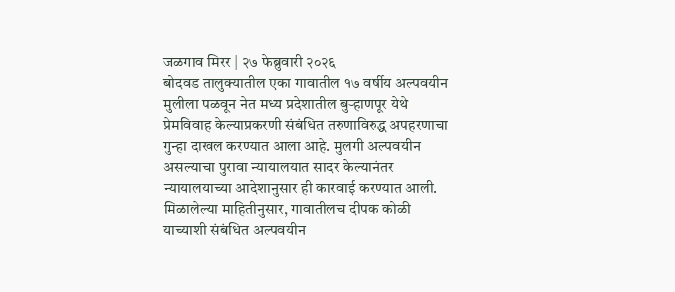जळगाव मिरर | २७ फेब्रुवारी २०२६
बोदवड तालुक्यातील एका गावातील १७ वर्षीय अल्पवयीन मुलीला पळवून नेत मध्य प्रदेशातील बुऱ्हाणपूर येथे प्रेमविवाह केल्याप्रकरणी संबंधित तरुणाविरुद्ध अपहरणाचा गुन्हा दाखल करण्यात आला आहे. मुलगी अल्पवयीन असल्याचा पुरावा न्यायालयात सादर केल्यानंतर न्यायालयाच्या आदेशानुसार ही कारवाई करण्यात आली.
मिळालेल्या माहितीनुसार, गावातीलच दीपक कोळी याच्याशी संबंधित अल्पवयीन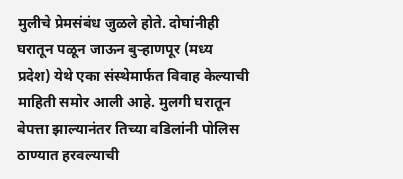मुलीचे प्रेमसंबंध जुळले होते. दोघांनीही घरातून पळून जाऊन बुऱ्हाणपूर (मध्य प्रदेश) येथे एका संस्थेमार्फत विवाह केल्याची माहिती समोर आली आहे. मुलगी घरातून बेपत्ता झाल्यानंतर तिच्या वडिलांनी पोलिस ठाण्यात हरवल्याची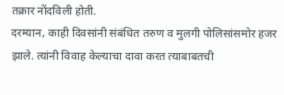तक्रार नोंदविली होती.
दरम्यान, काही दिवसांनी संबंधित तरुण व मुलगी पोलिसांसमोर हजर झाले. त्यांनी विवाह केल्याचा दावा करत त्याबाबतची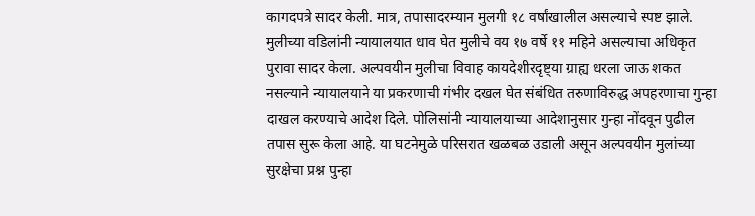कागदपत्रे सादर केली. मात्र, तपासादरम्यान मुलगी १८ वर्षांखालील असल्याचे स्पष्ट झाले.
मुलीच्या वडिलांनी न्यायालयात धाव घेत मुलीचे वय १७ वर्षे ११ महिने असल्याचा अधिकृत पुरावा सादर केला. अल्पवयीन मुलीचा विवाह कायदेशीरदृष्ट्या ग्राह्य धरला जाऊ शकत नसल्याने न्यायालयाने या प्रकरणाची गंभीर दखल घेत संबंधित तरुणाविरुद्ध अपहरणाचा गुन्हा दाखल करण्याचे आदेश दिले. पोलिसांनी न्यायालयाच्या आदेशानुसार गुन्हा नोंदवून पुढील तपास सुरू केला आहे. या घटनेमुळे परिसरात खळबळ उडाली असून अल्पवयीन मुलांच्या सुरक्षेचा प्रश्न पुन्हा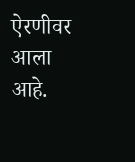ऐरणीवर आला आहे.